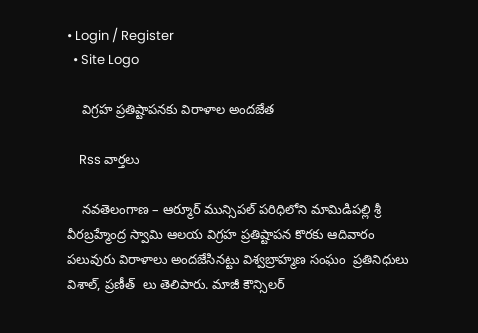• Login / Register
  • Site Logo

    విగ్రహ ప్రతిష్టాపనకు విరాళాల అందజేత

    Rss వార్తలు

    నవతెలంగాణ – ఆర్మూర్ మున్సిపల్ పరిధిలోని మామిడిపల్లి శ్రీ వీరబ్రహ్మేంద్ర స్వామి ఆలయ విగ్రహ ప్రతిష్టాపన కొరకు ఆదివారం పలువురు విరాళాలు అందజేసినట్టు విశ్వబ్రాహ్మణ సంఘం  ప్రతినిధులు  విశాల్, ప్రణీత్  లు తెలిపారు. మాజీ కౌన్సిలర్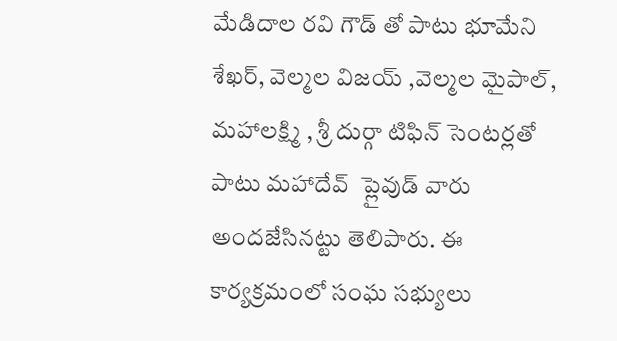మేడిదాల రవి గౌడ్ తో పాటు భూమేని శేఖర్, వెల్మల విజయ్ ,వెల్మల మైపాల్, మహాలక్ష్మి , శ్రీ దుర్గా టిఫిన్ సెంటర్లతో పాటు మహాదేవ్  ప్లైవుడ్ వారు అందజేసినట్టు తెలిపారు. ఈ కార్యక్రమంలో సంఘ సభ్యులు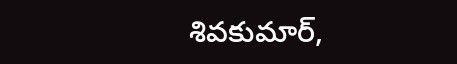శివకుమార్,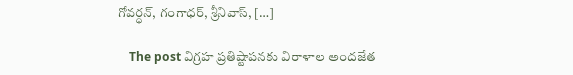గోవర్ధన్, గంగాధర్, శ్రీనివాస్, […]

    The post విగ్రహ ప్రతిష్టాపనకు విరాళాల అందజేత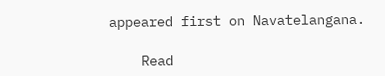appeared first on Navatelangana.

    Read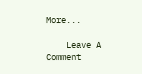More...

    Leave A Comment